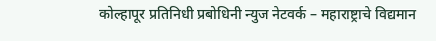कोल्हापूर प्रतिनिधी प्रबोधिनी न्युज नेटवर्क – महाराष्ट्राचे विद्यमान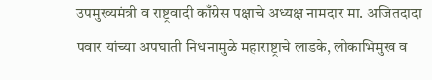उपमुख्यमंत्री व राष्ट्रवादी काँग्रेस पक्षाचे अध्यक्ष नामदार मा. अजितदादा पवार यांच्या अपघाती निधनामुळे महाराष्ट्राचे लाडके, लोकाभिमुख व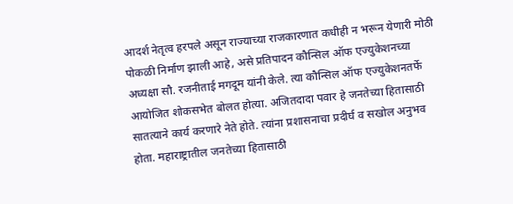आदर्श नेतृत्व हरपले असून राज्याच्या राजकारणात कधीही न भरून येणारी मोठी पोकळी निर्माण झाली आहे, असे प्रतिपादन कौन्सिल ऑफ एज्युकेशनच्या अध्यक्षा सौ. रजनीताई मगदूम यांनी केले. त्या कौन्सिल ऑफ एज्युकेशनतर्फे आयोजित शोकसभेत बोलत होत्या. अजितदादा पवार हे जनतेच्या हितासाठी सातत्याने कार्य करणारे नेते होते. त्यांना प्रशासनाचा प्रदीर्घ व सखोल अनुभव होता. महाराष्ट्रातील जनतेच्या हितासाठी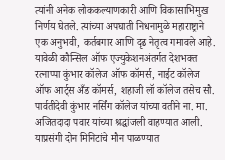त्यांनी अनेक लोककल्याणकारी आणि विकासाभिमुख निर्णय घेतले. त्यांच्या अपघाती निधनामुळे महाराष्ट्राने एक अनुभवी, कर्तबगार आणि दृढ नेतृत्व गमावले आहे. यावेळी कौन्सिल ऑफ एज्युकेशनअंतर्गत देशभक्त रत्नाप्पा कुंभार कॉलेज ऑफ कॉमर्स, नाईट कॉलेज ऑफ आर्ट्स अँड कॉमर्स, शहाजी लॉ कॉलेज तसेच सौ. पार्वतीदेवी कुंभार नर्सिंग कॉलेज यांच्या वतीने ना. मा. अजितदादा पवार यांच्या श्रद्धांजली वाहण्यात आली. याप्रसंगी दोन मिनिटांचे मौन पाळण्यात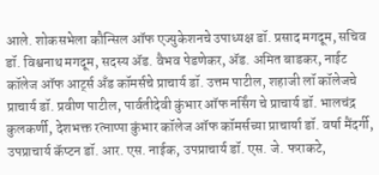आले. शोकसभेला कौन्सिल ऑफ एज्युकेशनचे उपाध्यक्ष डॉ. प्रसाद मगदूम, सचिव डॉ. विश्वनाथ मगदूम, सदस्य ॲड. वैभव पेडणेकर, ॲड. अमित बाडकर, नाईट कॉलेज ऑफ आर्ट्स अँड कॉमर्सचे प्राचार्य डॉ. उत्तम पाटील, शहाजी लॉ कॉलेजचे प्राचार्य डॉ. प्रवीण पाटील, पार्वतीदेवी कुंभार ऑफ नर्सिंग चे प्राचार्य डॉ. भालचंद्र कुलकर्णी, देशभक्त रत्नाप्पा कुंभार कॉलेज ऑफ कॉमर्सच्या प्राचार्या डॉ. वर्षा मैंदर्गी, उपप्राचार्य कॅप्टन डॉ. आर. एस. नाईक, उपप्राचार्य डॉ. एस. जे. फराकटे,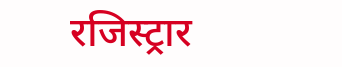रजिस्ट्रार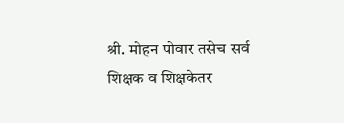श्री. मोहन पोवार तसेच सर्व शिक्षक व शिक्षकेतर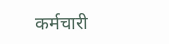कर्मचारी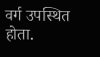वर्ग उपस्थित होता.